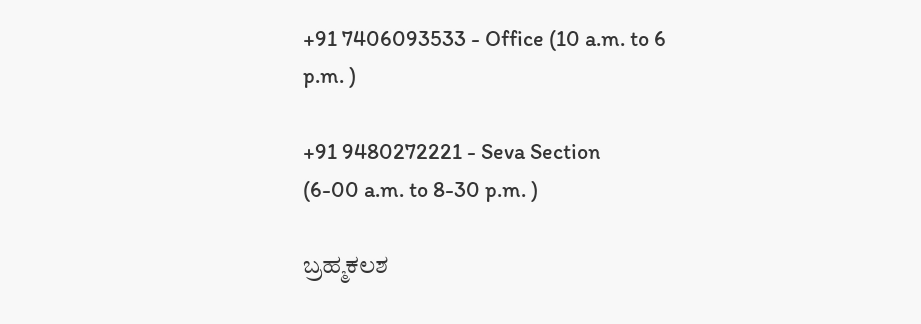+91 7406093533 - Office (10 a.m. to 6 p.m. )

+91 9480272221 - Seva Section
(6-00 a.m. to 8-30 p.m. )

ಬ್ರಹ್ಮಕಲಶ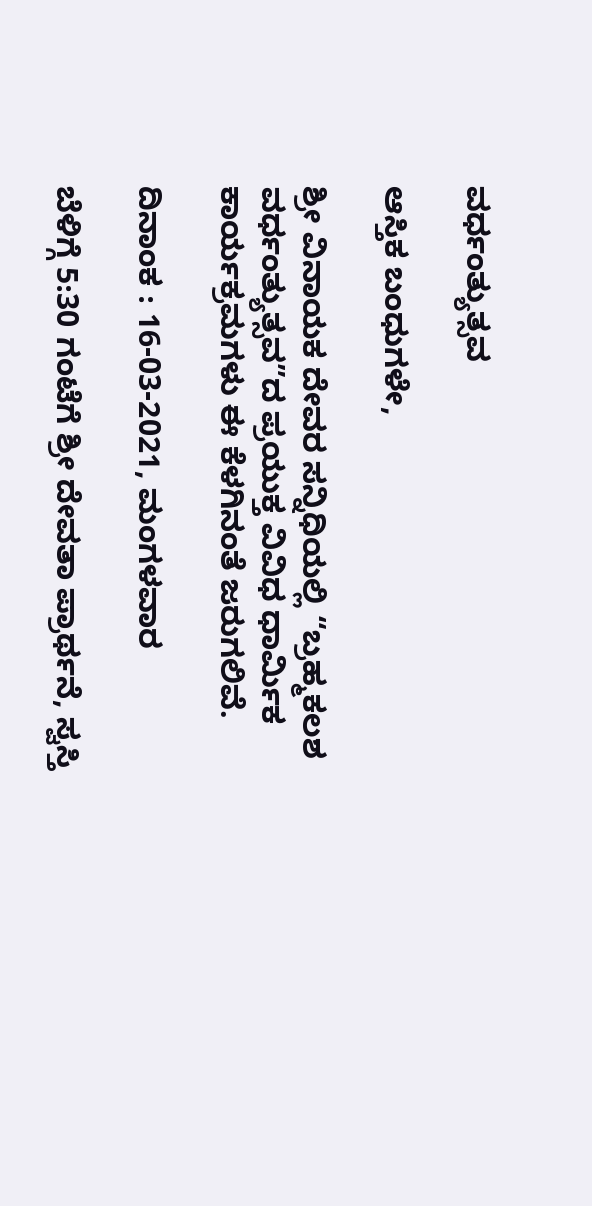ವರ್ಧಂತ್ಯುತ್ಸವ

ಆಸ್ತಿಕ ಬಂಧುಗಳೇ,

ಶ್ರೀ ವಿನಾಯಕ ದೇವರ ಸನ್ನಿಧಿಯಲ್ಲಿ “ಬ್ರಹ್ಮಕಲಶ ವರ್ಧಂತ್ಯುತ್ಸವ”ದ ಪ್ರಯುಕ್ತ ವಿವಿಧ ಧಾರ್ಮಿಕ ಕಾರ್ಯಕ್ರಮಗಳು ಈ ಕೆಳಗಿನಂತೆ ಜರುಗಲಿವೆ.

ದಿನಾಂಕ : 16-03-2021, ಮಂಗಳವಾರ

ಬೆಳಿಗ್ಗೆ 5:30 ಗಂಟೆಗೆ ಶ್ರೀ ದೇವತಾ ಪ್ರಾರ್ಥನೆ, ಸ್ವಸ್ತಿ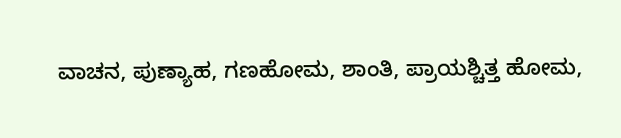ವಾಚನ, ಪುಣ್ಯಾಹ, ಗಣಹೋಮ, ಶಾಂತಿ, ಪ್ರಾಯಶ್ಚಿತ್ತ ಹೋಮ,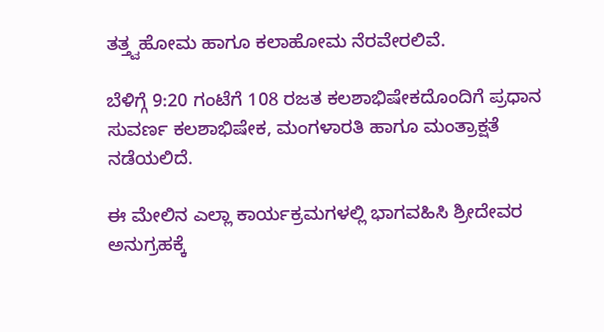ತತ್ತ್ವಹೋಮ ಹಾಗೂ ಕಲಾಹೋಮ ನೆರವೇರಲಿವೆ.

ಬೆಳಿಗ್ಗೆ 9:20 ಗಂಟೆಗೆ 108 ರಜತ ಕಲಶಾಭಿಷೇಕದೊಂದಿಗೆ ಪ್ರಧಾನ ಸುವರ್ಣ ಕಲಶಾಭಿಷೇಕ, ಮಂಗಳಾರತಿ ಹಾಗೂ ಮಂತ್ರಾಕ್ಷತೆ ನಡೆಯಲಿದೆ.

ಈ ಮೇಲಿನ ಎಲ್ಲಾ ಕಾರ್ಯಕ್ರಮಗಳಲ್ಲಿ ಭಾಗವಹಿಸಿ ಶ್ರೀದೇವರ ಅನುಗ್ರಹಕ್ಕೆ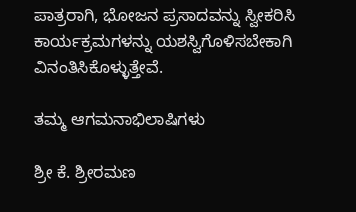ಪಾತ್ರರಾಗಿ, ಭೋಜನ ಪ್ರಸಾದವನ್ನು ಸ್ವೀಕರಿಸಿ ಕಾರ್ಯಕ್ರಮಗಳನ್ನು ಯಶಸ್ವಿಗೊಳಿಸಬೇಕಾಗಿ ವಿನಂತಿಸಿಕೊಳ್ಳುತ್ತೇವೆ.

ತಮ್ಮ ಆಗಮನಾಭಿಲಾಷಿಗಳು

ಶ್ರೀ ಕೆ. ಶ್ರೀರಮಣ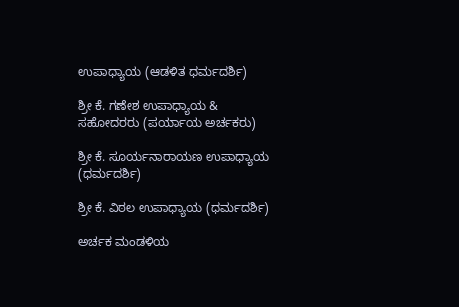ಉಪಾಧ್ಯಾಯ (ಆಡಳಿತ ಧರ್ಮದರ್ಶಿ)

ಶ್ರೀ ಕೆ. ಗಣೇಶ ಉಪಾಧ್ಯಾಯ & ಸಹೋದರರು (ಪರ್ಯಾಯ ಅರ್ಚಕರು)

ಶ್ರೀ ಕೆ. ಸೂರ್ಯನಾರಾಯಣ ಉಪಾಧ್ಯಾಯ (ಧರ್ಮದರ್ಶಿ)

ಶ್ರೀ ಕೆ. ವಿಠಲ ಉಪಾಧ್ಯಾಯ (ಧರ್ಮದರ್ಶಿ)

ಅರ್ಚಕ ಮಂಡಳಿಯ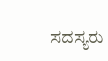ಸದಸ್ಯರು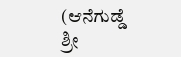(ಆನೆಗುಡ್ಡೆ ಶ್ರೀ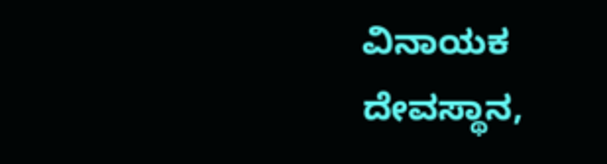ವಿನಾಯಕ ದೇವಸ್ಥಾನ,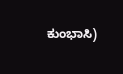ಕುಂಭಾಸಿ)